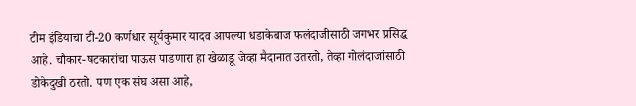टीम इंडियाचा टी-20 कर्णधार सूर्यकुमार यादव आपल्या धडाकेबाज फलंदाजीसाठी जगभर प्रसिद्ध आहे. चौकार-षटकारांचा पाऊस पाडणारा हा खेळाडू जेव्हा मैदानात उतरतो, तेव्हा गोलंदाजांसाठी डोकेदुखी ठरतो. पण एक संघ असा आहे,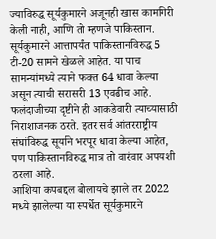ज्याविरुद्ध सूर्यकुमारने अजूनही खास कामगिरी केली नाही, आणि तो म्हणजे पाकिस्तान.
सूर्यकुमारने आत्तापर्यंत पाकिस्तानविरुद्ध 5 टी-20 सामने खेळले आहेत. या पाच सामन्यांमध्ये त्याने फक्त 64 धावा केल्या असून त्याची सरासरी 13 एवढीच आहे. फलंदाजीच्या दृष्टीने ही आकडेवारी त्याच्यासाठी निराशाजनक ठरते. इतर सर्व आंतरराष्ट्रीय संघांविरुद्ध सूर्याने भरपूर धावा केल्या आहेत, पण पाकिस्तानविरुद्ध मात्र तो वारंवार अपयशी ठरला आहे.
आशिया कपबद्दल बोलायचे झाले तर 2022 मध्ये झालेल्या या स्पर्धेत सूर्यकुमारने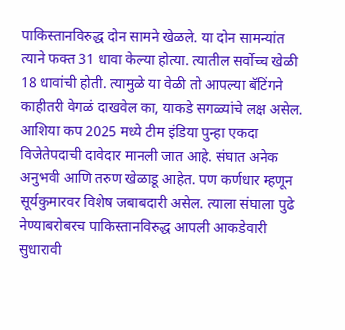पाकिस्तानविरुद्ध दोन सामने खेळले. या दोन सामन्यांत त्याने फक्त 31 धावा केल्या होत्या. त्यातील सर्वोच्च खेळी 18 धावांची होती. त्यामुळे या वेळी तो आपल्या बॅटिंगने काहीतरी वेगळं दाखवेल का, याकडे सगळ्यांचे लक्ष असेल.
आशिया कप 2025 मध्ये टीम इंडिया पुन्हा एकदा विजेतेपदाची दावेदार मानली जात आहे. संघात अनेक अनुभवी आणि तरुण खेळाडू आहेत. पण कर्णधार म्हणून सूर्यकुमारवर विशेष जबाबदारी असेल. त्याला संघाला पुढे नेण्याबरोबरच पाकिस्तानविरुद्ध आपली आकडेवारी सुधारावी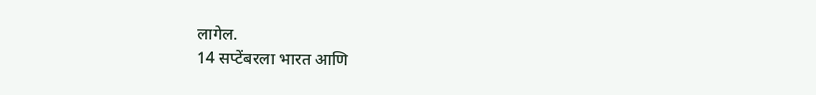लागेल.
14 सप्टेंबरला भारत आणि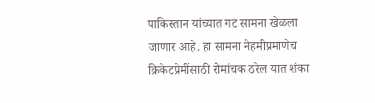पाकिस्तान यांच्यात गट सामना खेळला जाणार आहे. हा सामना नेहमीप्रमाणेच क्रिकेटप्रेमींसाठी रोमांचक ठरेल यात शंका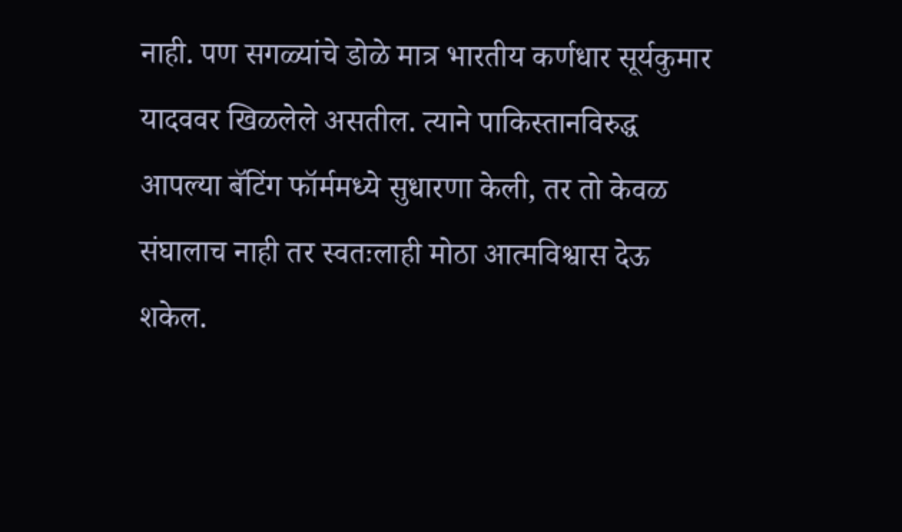नाही. पण सगळ्यांचे डोळे मात्र भारतीय कर्णधार सूर्यकुमार यादववर खिळलेले असतील. त्याने पाकिस्तानविरुद्ध आपल्या बॅटिंग फॉर्ममध्ये सुधारणा केली, तर तो केवळ संघालाच नाही तर स्वतःलाही मोठा आत्मविश्वास देऊ शकेल.